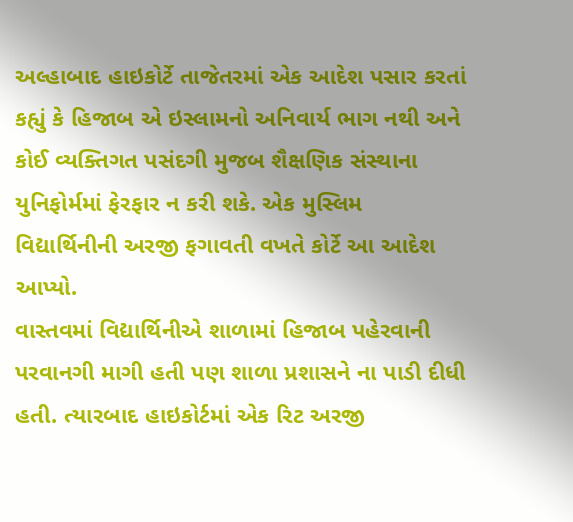અલ્હાબાદ હાઇકોર્ટે તાજેતરમાં એક આદેશ પસાર કરતાં કહ્યું કે હિજાબ એ ઇસ્લામનો અનિવાર્ય ભાગ નથી અને કોઈ વ્યક્તિગત પસંદગી મુજબ શૈક્ષણિક સંસ્થાના યુનિફોર્મમાં ફેરફાર ન કરી શકે. એક મુસ્લિમ વિદ્યાર્થિનીની અરજી ફગાવતી વખતે કોર્ટે આ આદેશ આપ્યો.
વાસ્તવમાં વિદ્યાર્થિનીએ શાળામાં હિજાબ પહેરવાની પરવાનગી માગી હતી પણ શાળા પ્રશાસને ના પાડી દીધી હતી. ત્યારબાદ હાઇકોર્ટમાં એક રિટ અરજી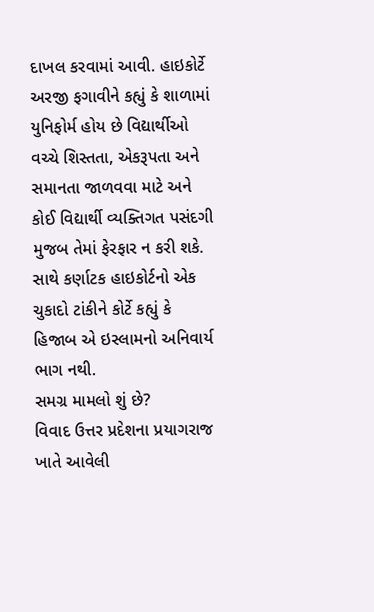દાખલ કરવામાં આવી. હાઇકોર્ટે અરજી ફગાવીને કહ્યું કે શાળામાં યુનિફોર્મ હોય છે વિદ્યાર્થીઓ વચ્ચે શિસ્તતા, એકરૂપતા અને સમાનતા જાળવવા માટે અને કોઈ વિદ્યાર્થી વ્યક્તિગત પસંદગી મુજબ તેમાં ફેરફાર ન કરી શકે. સાથે કર્ણાટક હાઇકોર્ટનો એક ચુકાદો ટાંકીને કોર્ટે કહ્યું કે હિજાબ એ ઇસ્લામનો અનિવાર્ય ભાગ નથી.
સમગ્ર મામલો શું છે?
વિવાદ ઉત્તર પ્રદેશના પ્રયાગરાજ ખાતે આવેલી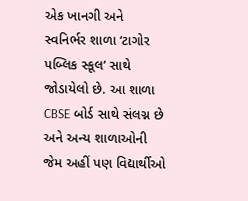એક ખાનગી અને સ્વનિર્ભર શાળા ‘ટાગોર પબ્લિક સ્કૂલ’ સાથે જોડાયેલો છે. આ શાળા CBSE બોર્ડ સાથે સંલગ્ન છે અને અન્ય શાળાઓની જેમ અહીં પણ વિદ્યાર્થીઓ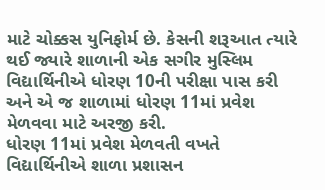માટે ચોક્કસ યુનિફોર્મ છે. કેસની શરૂઆત ત્યારે થઈ જ્યારે શાળાની એક સગીર મુસ્લિમ વિદ્યાર્થિનીએ ધોરણ 10ની પરીક્ષા પાસ કરી અને એ જ શાળામાં ધોરણ 11માં પ્રવેશ મેળવવા માટે અરજી કરી.
ધોરણ 11માં પ્રવેશ મેળવતી વખતે વિદ્યાર્થિનીએ શાળા પ્રશાસન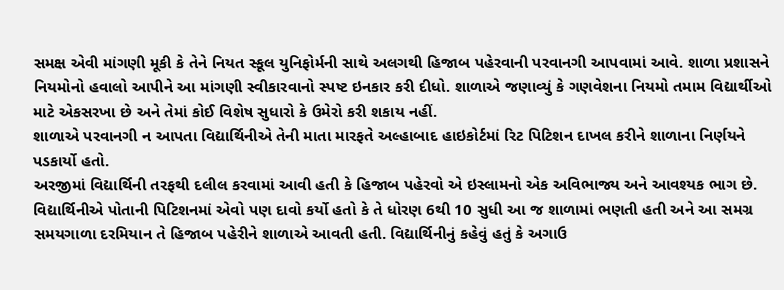સમક્ષ એવી માંગણી મૂકી કે તેને નિયત સ્કૂલ યુનિફોર્મની સાથે અલગથી હિજાબ પહેરવાની પરવાનગી આપવામાં આવે. શાળા પ્રશાસને નિયમોનો હવાલો આપીને આ માંગણી સ્વીકારવાનો સ્પષ્ટ ઇનકાર કરી દીધો. શાળાએ જણાવ્યું કે ગણવેશના નિયમો તમામ વિદ્યાર્થીઓ માટે એકસરખા છે અને તેમાં કોઈ વિશેષ સુધારો કે ઉમેરો કરી શકાય નહીં.
શાળાએ પરવાનગી ન આપતા વિદ્યાર્થિનીએ તેની માતા મારફતે અલ્હાબાદ હાઇકોર્ટમાં રિટ પિટિશન દાખલ કરીને શાળાના નિર્ણયને પડકાર્યો હતો.
અરજીમાં વિદ્યાર્થિની તરફથી દલીલ કરવામાં આવી હતી કે હિજાબ પહેરવો એ ઇસ્લામનો એક અવિભાજ્ય અને આવશ્યક ભાગ છે. વિદ્યાર્થિનીએ પોતાની પિટિશનમાં એવો પણ દાવો કર્યો હતો કે તે ધોરણ 6થી 10 સુધી આ જ શાળામાં ભણતી હતી અને આ સમગ્ર સમયગાળા દરમિયાન તે હિજાબ પહેરીને શાળાએ આવતી હતી. વિદ્યાર્થિનીનું કહેવું હતું કે અગાઉ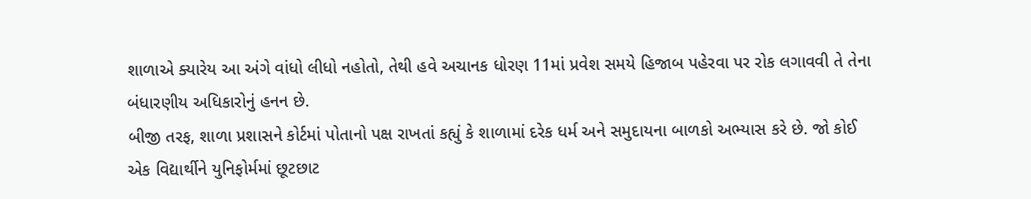શાળાએ ક્યારેય આ અંગે વાંધો લીધો નહોતો, તેથી હવે અચાનક ધોરણ 11માં પ્રવેશ સમયે હિજાબ પહેરવા પર રોક લગાવવી તે તેના બંધારણીય અધિકારોનું હનન છે.
બીજી તરફ, શાળા પ્રશાસને કોર્ટમાં પોતાનો પક્ષ રાખતાં કહ્યું કે શાળામાં દરેક ધર્મ અને સમુદાયના બાળકો અભ્યાસ કરે છે. જો કોઈ એક વિદ્યાર્થીને યુનિફોર્મમાં છૂટછાટ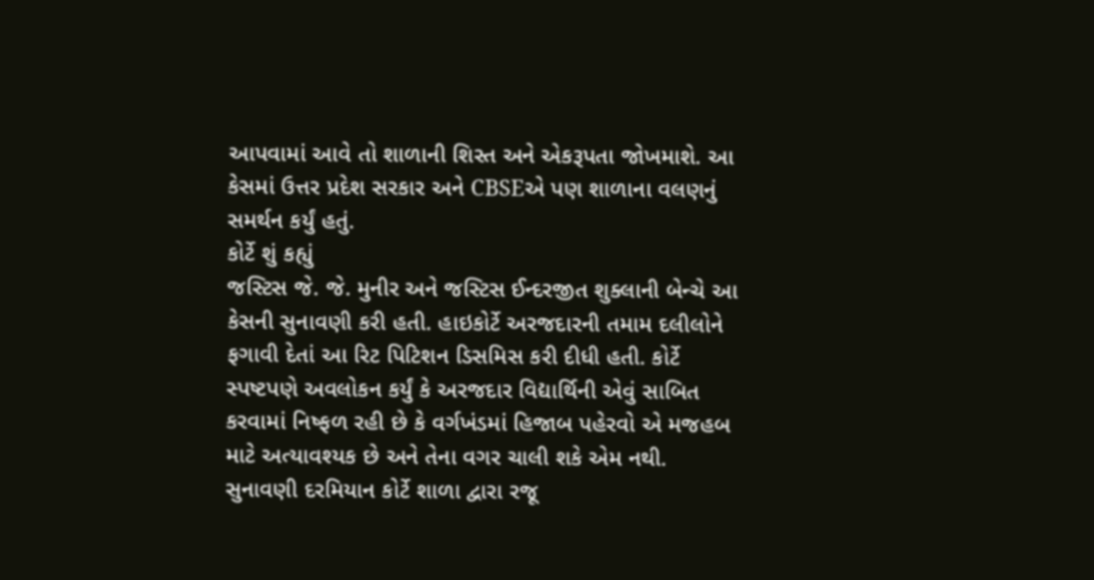આપવામાં આવે તો શાળાની શિસ્ત અને એકરૂપતા જોખમાશે. આ કેસમાં ઉત્તર પ્રદેશ સરકાર અને CBSEએ પણ શાળાના વલણનું સમર્થન કર્યું હતું.
કોર્ટે શું કહ્યું
જસ્ટિસ જે. જે. મુનીર અને જસ્ટિસ ઈન્દરજીત શુક્લાની બેન્ચે આ કેસની સુનાવણી કરી હતી. હાઇકોર્ટે અરજદારની તમામ દલીલોને ફગાવી દેતાં આ રિટ પિટિશન ડિસમિસ કરી દીધી હતી. કોર્ટે સ્પષ્ટપણે અવલોકન કર્યું કે અરજદાર વિદ્યાર્થિની એવું સાબિત કરવામાં નિષ્ફળ રહી છે કે વર્ગખંડમાં હિજાબ પહેરવો એ મજહબ માટે અત્યાવશ્યક છે અને તેના વગર ચાલી શકે એમ નથી.
સુનાવણી દરમિયાન કોર્ટે શાળા દ્વારા રજૂ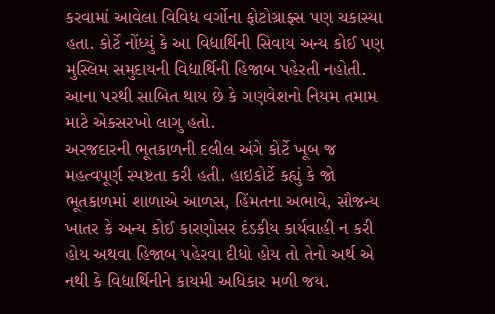કરવામાં આવેલા વિવિધ વર્ગોના ફોટોગ્રાફ્સ પણ ચકાસ્યા હતા. કોર્ટે નોંધ્યું કે આ વિદ્યાર્થિની સિવાય અન્ય કોઈ પણ મુસ્લિમ સમુદાયની વિદ્યાર્થિની હિજાબ પહેરતી નહોતી. આના પરથી સાબિત થાય છે કે ગણવેશનો નિયમ તમામ માટે એકસરખો લાગુ હતો.
અરજદારની ભૂતકાળની દલીલ અંગે કોર્ટે ખૂબ જ મહત્વપૂર્ણ સ્પષ્ટતા કરી હતી. હાઇકોર્ટે કહ્યું કે જો ભૂતકાળમાં શાળાએ આળસ, હિંમતના અભાવે, સૌજન્ય ખાતર કે અન્ય કોઈ કારણોસર દંડકીય કાર્યવાહી ન કરી હોય અથવા હિજાબ પહેરવા દીધો હોય તો તેનો અર્થ એ નથી કે વિદ્યાર્થિનીને કાયમી અધિકાર મળી જય.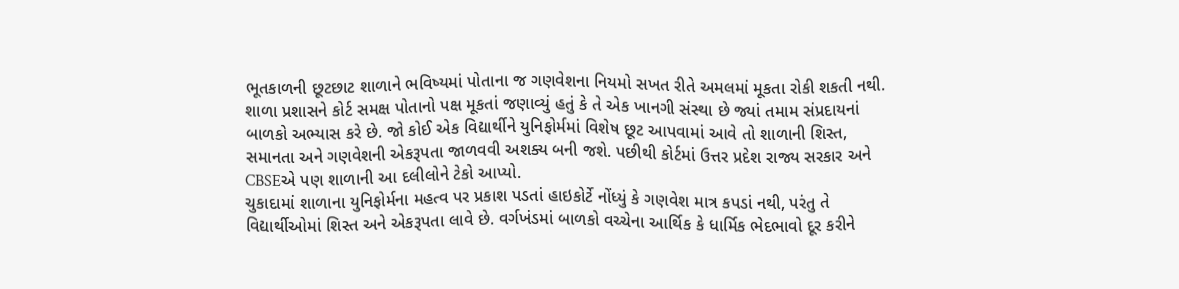ભૂતકાળની છૂટછાટ શાળાને ભવિષ્યમાં પોતાના જ ગણવેશના નિયમો સખત રીતે અમલમાં મૂકતા રોકી શકતી નથી.
શાળા પ્રશાસને કોર્ટ સમક્ષ પોતાનો પક્ષ મૂકતાં જણાવ્યું હતું કે તે એક ખાનગી સંસ્થા છે જ્યાં તમામ સંપ્રદાયનાં બાળકો અભ્યાસ કરે છે. જો કોઈ એક વિદ્યાર્થીને યુનિફોર્મમાં વિશેષ છૂટ આપવામાં આવે તો શાળાની શિસ્ત, સમાનતા અને ગણવેશની એકરૂપતા જાળવવી અશક્ય બની જશે. પછીથી કોર્ટમાં ઉત્તર પ્રદેશ રાજ્ય સરકાર અને CBSEએ પણ શાળાની આ દલીલોને ટેકો આપ્યો.
ચુકાદામાં શાળાના યુનિફોર્મના મહત્વ પર પ્રકાશ પડતાં હાઇકોર્ટે નોંધ્યું કે ગણવેશ માત્ર કપડાં નથી, પરંતુ તે વિદ્યાર્થીઓમાં શિસ્ત અને એકરૂપતા લાવે છે. વર્ગખંડમાં બાળકો વચ્ચેના આર્થિક કે ધાર્મિક ભેદભાવો દૂર કરીને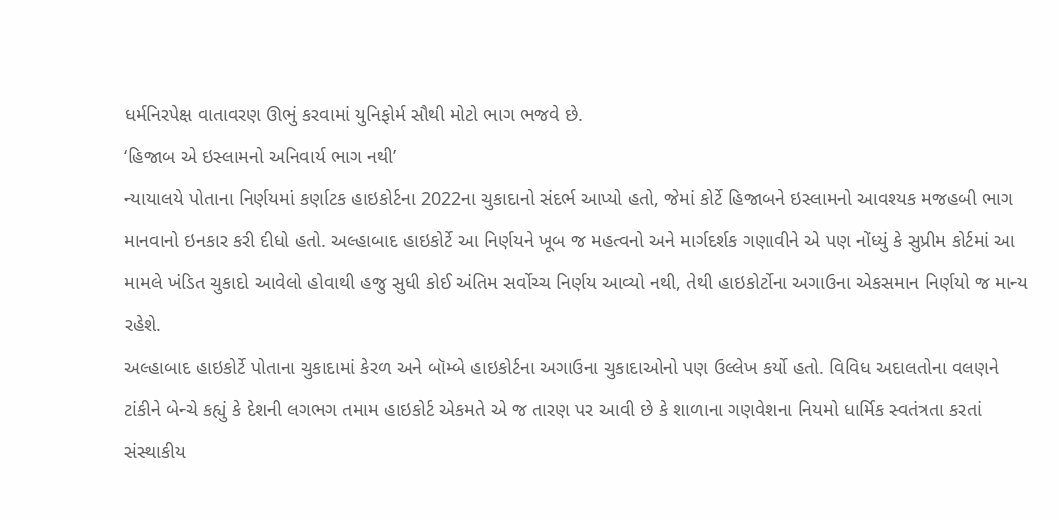ધર્મનિરપેક્ષ વાતાવરણ ઊભું કરવામાં યુનિફોર્મ સૌથી મોટો ભાગ ભજવે છે.
‘હિજાબ એ ઇસ્લામનો અનિવાર્ય ભાગ નથી’
ન્યાયાલયે પોતાના નિર્ણયમાં કર્ણાટક હાઇકોર્ટના 2022ના ચુકાદાનો સંદર્ભ આપ્યો હતો, જેમાં કોર્ટે હિજાબને ઇસ્લામનો આવશ્યક મજહબી ભાગ માનવાનો ઇનકાર કરી દીધો હતો. અલ્હાબાદ હાઇકોર્ટે આ નિર્ણયને ખૂબ જ મહત્વનો અને માર્ગદર્શક ગણાવીને એ પણ નોંધ્યું કે સુપ્રીમ કોર્ટમાં આ મામલે ખંડિત ચુકાદો આવેલો હોવાથી હજુ સુધી કોઈ અંતિમ સર્વોચ્ચ નિર્ણય આવ્યો નથી, તેથી હાઇકોર્ટોના અગાઉના એકસમાન નિર્ણયો જ માન્ય રહેશે.
અલ્હાબાદ હાઇકોર્ટે પોતાના ચુકાદામાં કેરળ અને બૉમ્બે હાઇકોર્ટના અગાઉના ચુકાદાઓનો પણ ઉલ્લેખ કર્યો હતો. વિવિધ અદાલતોના વલણને ટાંકીને બેન્ચે કહ્યું કે દેશની લગભગ તમામ હાઇકોર્ટ એકમતે એ જ તારણ પર આવી છે કે શાળાના ગણવેશના નિયમો ધાર્મિક સ્વતંત્રતા કરતાં સંસ્થાકીય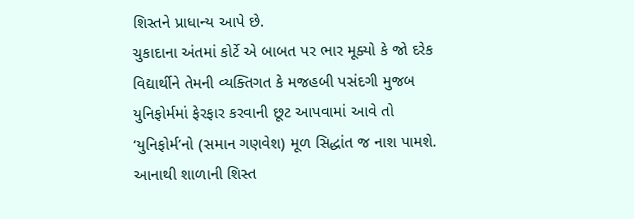શિસ્તને પ્રાધાન્ય આપે છે.
ચુકાદાના અંતમાં કોર્ટે એ બાબત પર ભાર મૂક્યો કે જો દરેક વિદ્યાર્થીને તેમની વ્યક્તિગત કે મજહબી પસંદગી મુજબ યુનિફોર્મમાં ફેરફાર કરવાની છૂટ આપવામાં આવે તો ‘યુનિફોર્મ’નો (સમાન ગણવેશ) મૂળ સિદ્ધાંત જ નાશ પામશે. આનાથી શાળાની શિસ્ત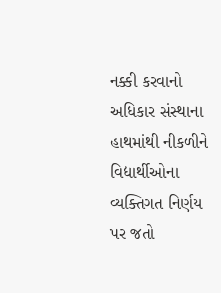નક્કી કરવાનો અધિકાર સંસ્થાના હાથમાંથી નીકળીને વિદ્યાર્થીઓના વ્યક્તિગત નિર્ણય પર જતો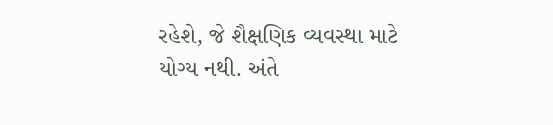રહેશે, જે શૈક્ષણિક વ્યવસ્થા માટે યોગ્ય નથી. અંતે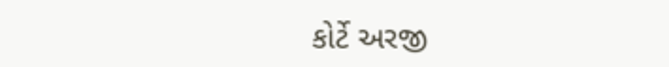કોર્ટે અરજી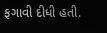ફગાવી દીધી હતી.